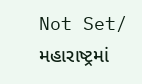Not Set/ મહારાષ્ટ્રમાં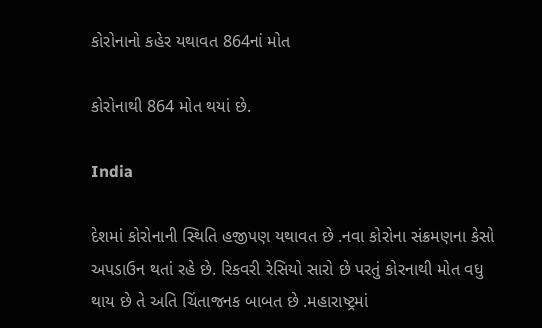કોરોનાનો કહેર યથાવત 864નાં મોત

કોરોનાથી 864 મોત થયાં છે.

India

દેશમાં કોરોનાની સ્થિતિ હજીપણ યથાવત છે .નવા કોરોના સંક્રમણના કેસો અપડાઉન થતાં રહે છે. રિકવરી રેસિયો સારો છે પરતું કોરનાથી મોત વધુ થાય છે તે અતિ ચિંતાજનક બાબત છે .મહારાષ્ટ્રમાં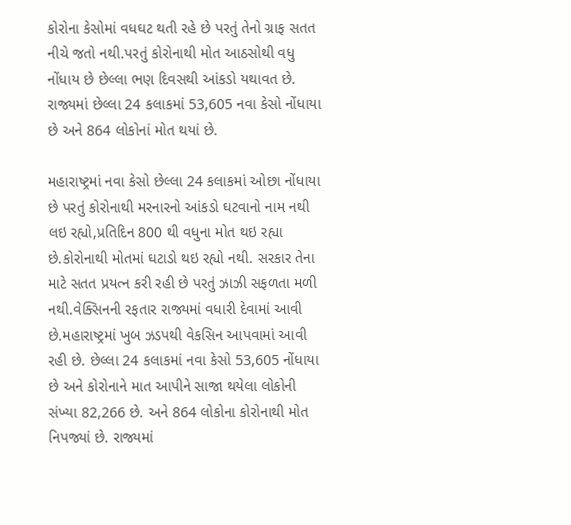કોરોના કેસોમાં વધઘટ થતી રહે છે પરતું તેનો ગ્રાફ સતત નીચે જતો નથી.પરતું કોરોનાથી મોત આઠસોથી વધુ નોંધાય છે છેલ્લા ભણ દિવસથી આંકડો યથાવત છે. રાજ્યમાં છેલ્લા 24 કલાકમાં 53,605 નવા કેસો નોંધાયા છે અને 864 લોકોનાં મોત થયાં છે.

મહારાષ્ટ્રમાં નવા કેસો છેલ્લા 24 કલાકમાં ઓછા નોંધાયા છે પરતું કોરોનાથી મરનારનો આંકડો ઘટવાનો નામ નથી લઇ રહ્યો,પ્રતિદિન 800 થી વધુના મોત થઇ રહ્યા છે.કોરોનાથી મોતમાં ઘટાડો થઇ રહ્યો નથી. સરકાર તેના માટે સતત પ્રયત્ન કરી રહી છે પરતું ઝાઝી સફળતા મળી નથી.વેક્સિનની રફતાર રાજ્યમાં વધારી દેવામાં આવી છે.મહારાષ્ટ્રમાં ખુબ ઝડપથી વેકસિન આપવામાં આવી રહી છે. છેલ્લા 24 કલાકમાં નવા કેસો 53,605 નોંધાયા છે અને કોરોનાને માત આપીને સાજા થયેલા લોકોની સંખ્યા 82,266 છે. અને 864 લોકોના કોરોનાથી મોત નિપજ્યાં છે. રાજ્યમાં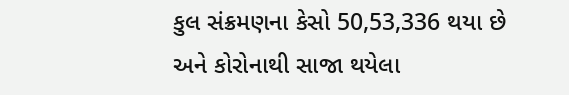કુલ સંક્રમણના કેસો 50,53,336 થયા છે અને કોરોનાથી સાજા થયેલા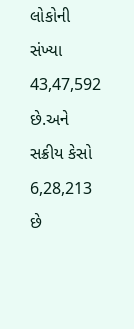લોકોની સંખ્યા 43,47,592 છે.અને સક્રીય કેસો 6,28,213 છે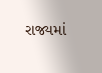રાજ્યમાં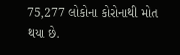75,277 લોકોના કોરોનાથી મોત થયા છે.